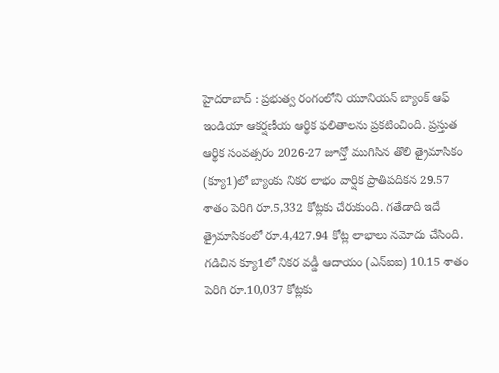హైదరాబాద్ : ప్రభుత్వ రంగంలోని యూనియన్ బ్యాంక్ ఆఫ్ ఇండియా ఆకర్షణీయ ఆర్థిక ఫలితాలను ప్రకటించింది. ప్రస్తుత ఆర్థిక సంవత్సరం 2026-27 జూన్తో ముగిసిన తొలి త్రైమాసికం (క్యూ1)లో బ్యాంకు నికర లాభం వార్షిక ప్రాతిపదికన 29.57 శాతం పెరిగి రూ.5,332 కోట్లకు చేరుకుంది. గతేడాది ఇదే త్రైమాసికంలో రూ.4,427.94 కోట్ల లాభాలు నమోదు చేసింది. గడిచిన క్యూ1లో నికర వడ్డీ ఆదాయం (ఎన్ఐఐ) 10.15 శాతం పెరిగి రూ.10,037 కోట్లకు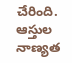చేరింది. ఆస్తుల నాణ్యత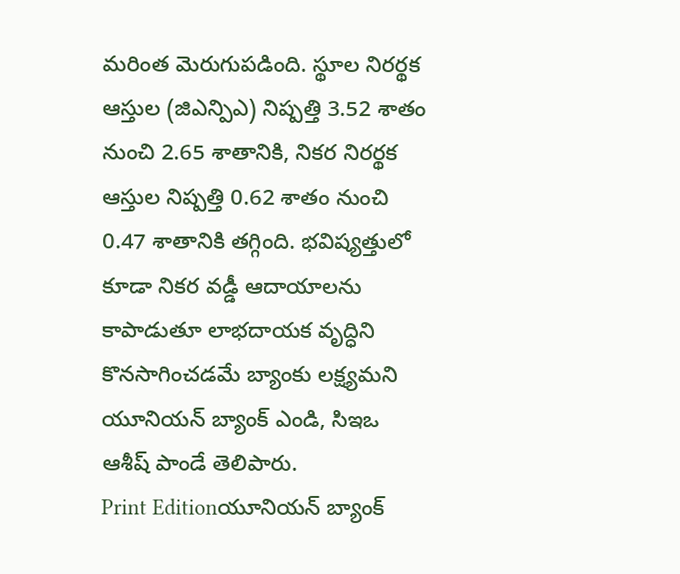మరింత మెరుగుపడింది. స్థూల నిరర్థక ఆస్తుల (జిఎన్పిఎ) నిష్పత్తి 3.52 శాతం నుంచి 2.65 శాతానికి, నికర నిరర్థక ఆస్తుల నిష్పత్తి 0.62 శాతం నుంచి 0.47 శాతానికి తగ్గింది. భవిష్యత్తులో కూడా నికర వడ్డీ ఆదాయాలను కాపాడుతూ లాభదాయక వృద్ధిని కొనసాగించడమే బ్యాంకు లక్ష్యమని యూనియన్ బ్యాంక్ ఎండి, సిఇఒ ఆశీష్ పాండే తెలిపారు.
Print Editionయూనియన్ బ్యాంక్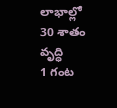లాభాల్లో 30 శాతం వృద్ధి
1 గంట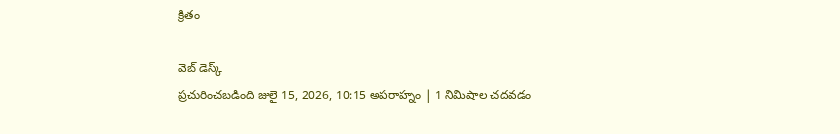క్రితం

వెబ్ డెస్క్
ప్రచురించబడింది జులై 15, 2026, 10:15 అపరాహ్నం | 1 నిమిషాల చదవడం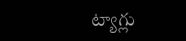ట్యాగ్లు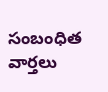సంబంధిత వార్తలు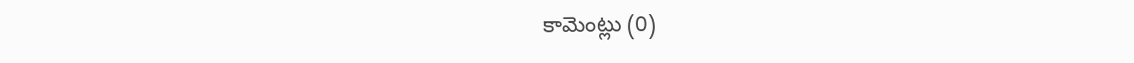కామెంట్లు (0)